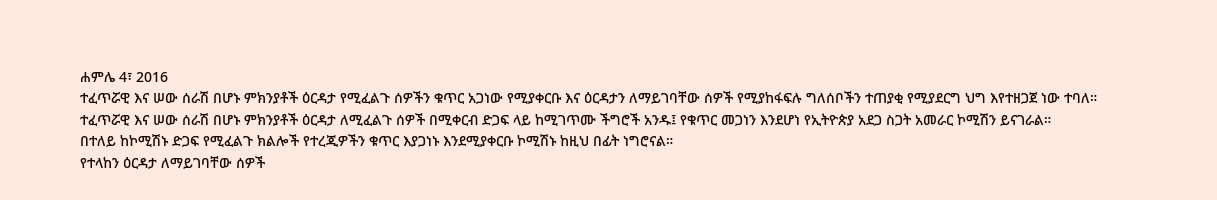ሐምሌ 4፣ 2016
ተፈጥሯዊ እና ሠው ሰራሽ በሆኑ ምክንያቶች ዕርዳታ የሚፈልጉ ሰዎችን ቁጥር አጋነው የሚያቀርቡ እና ዕርዳታን ለማይገባቸው ሰዎች የሚያከፋፍሉ ግለሰቦችን ተጠያቂ የሚያደርግ ህግ እየተዘጋጀ ነው ተባለ።
ተፈጥሯዊ እና ሠው ሰራሽ በሆኑ ምክንያቶች ዕርዳታ ለሚፈልጉ ሰዎች በሚቀርብ ድጋፍ ላይ ከሚገጥሙ ችግሮች አንዱ፤ የቁጥር መጋነን እንደሆነ የኢትዮጵያ አደጋ ስጋት አመራር ኮሚሽን ይናገራል።
በተለይ ከኮሚሽኑ ድጋፍ የሚፈልጉ ክልሎች የተረጂዎችን ቁጥር እያጋነኑ እንደሚያቀርቡ ኮሚሽኑ ከዚህ በፊት ነግሮናል።
የተላከን ዕርዳታ ለማይገባቸው ሰዎች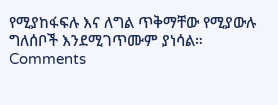የሚያከፋፍሉ እና ለግል ጥቅማቸው የሚያውሉ ግለሰቦች እንደሚገጥሙም ያነሳል።
Comments